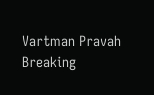Vartman Pravah
Breaking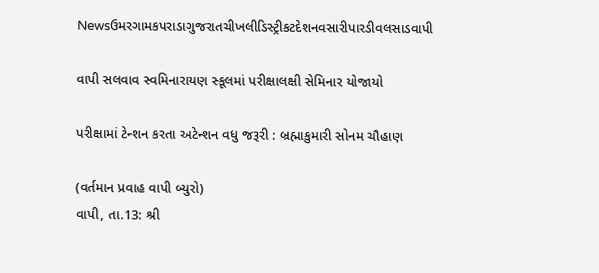Newsઉમરગામકપરાડાગુજરાતચીખલીડિસ્ટ્રીકટદેશનવસારીપારડીવલસાડવાપી

વાપી સલવાવ સ્‍વમિનારાયણ સ્‍કૂલમાં પરીક્ષાલક્ષી સેમિનાર યોજાયો

પરીક્ષામાં ટેન્‍શન કરતા અટેન્‍શન વધુ જરૂરી : બ્રહ્માકુમારી સોનમ ચૌહાણ

(વર્તમાન પ્રવાહ વાપી બ્‍યુરો)
વાપી, તા.13: શ્રી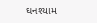ઘનશ્‍યામ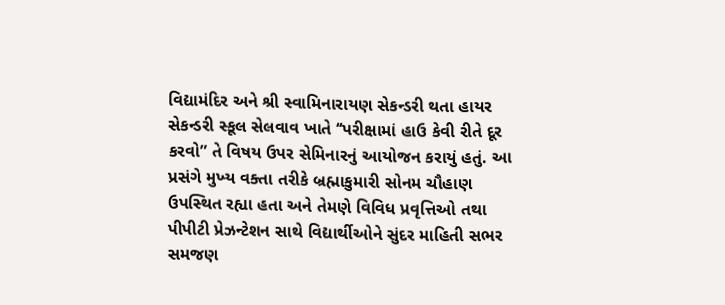વિદ્યામંદિર અને શ્રી સ્‍વામિનારાયણ સેકન્‍ડરી થતા હાયર સેકન્‍ડરી સ્‍કૂલ સેલવાવ ખાતે ‘‘પરીક્ષામાં હાઉ કેવી રીતે દૂર કરવો” તે વિષય ઉપર સેમિનારનું આયોજન કરાયું હતું. આ પ્રસંગે મુખ્‍ય વક્‍તા તરીકે બ્રહ્માકુમારી સોનમ ચૌહાણ ઉપસ્‍થિત રહ્યા હતા અને તેમણે વિવિધ પ્રવૃત્તિઓ તથા પીપીટી પ્રેઝન્‍ટેશન સાથે વિદ્યાર્થીઓને સુંદર માહિતી સભર સમજણ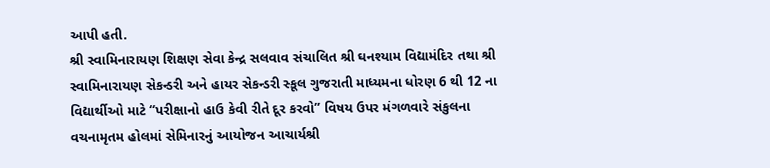આપી હતી.
શ્રી સ્‍વામિનારાયણ શિક્ષણ સેવા કેન્‍દ્ર સલવાવ સંચાલિત શ્રી ઘનશ્‍યામ વિદ્યામંદિર તથા શ્રી સ્‍વામિનારાયણ સેકન્‍ડરી અને હાયર સેકન્‍ડરી સ્‍કૂલ ગુજરાતી માધ્‍યમના ધોરણ 6 થી 12 ના વિદ્યાર્થીઓ માટે ‘‘પરીક્ષાનો હાઉ કેવી રીતે દૂર કરવો” વિષય ઉપર મંગળવારે સંકુલના વચનામૃતમ હોલમાં સેમિનારનું આયોજન આચાર્યશ્રી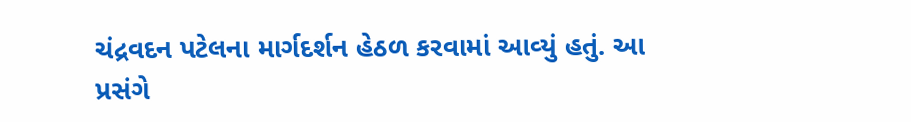ચંદ્રવદન પટેલના માર્ગદર્શન હેઠળ કરવામાં આવ્‍યું હતું. આ પ્રસંગે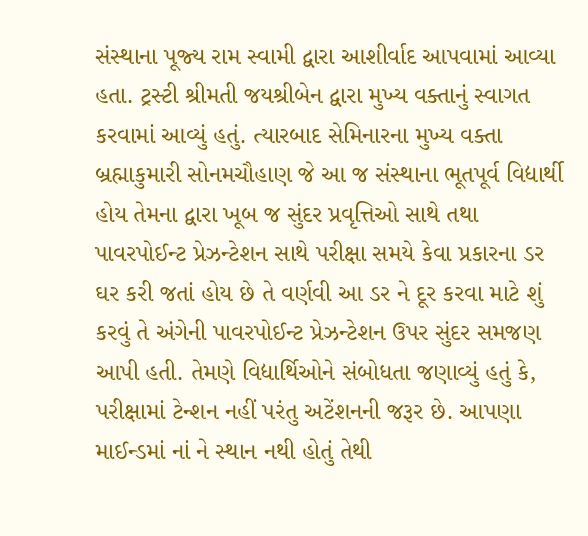સંસ્‍થાના પૂજ્‍ય રામ સ્‍વામી દ્વારા આશીર્વાદ આપવામાં આવ્‍યા હતા. ટ્રસ્‍ટી શ્રીમતી જયશ્રીબેન દ્વારા મુખ્‍ય વક્‍તાનું સ્‍વાગત કરવામાં આવ્‍યું હતું. ત્‍યારબાદ સેમિનારના મુખ્‍ય વક્‍તા બ્રહ્માકુમારી સોનમચૌહાણ જે આ જ સંસ્‍થાના ભૂતપૂર્વ વિદ્યાર્થી હોય તેમના દ્વારા ખૂબ જ સુંદર પ્રવૃત્તિઓ સાથે તથા પાવરપોઈન્‍ટ પ્રેઝન્‍ટેશન સાથે પરીક્ષા સમયે કેવા પ્રકારના ડર ઘર કરી જતાં હોય છે તે વર્ણવી આ ડર ને દૂર કરવા માટે શું કરવું તે અંગેની પાવરપોઈન્‍ટ પ્રેઝન્‍ટેશન ઉપર સુંદર સમજણ આપી હતી. તેમણે વિદ્યાર્થિઓને સંબોધતા જણાવ્‍યું હતું કે, પરીક્ષામાં ટેન્‍શન નહીં પરંતુ અટેંશનની જરૂર છે. આપણા માઈન્‍ડમાં નાં ને સ્‍થાન નથી હોતું તેથી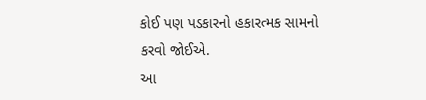કોઈ પણ પડકારનો હકારત્‍મક સામનો કરવો જોઈએ.
આ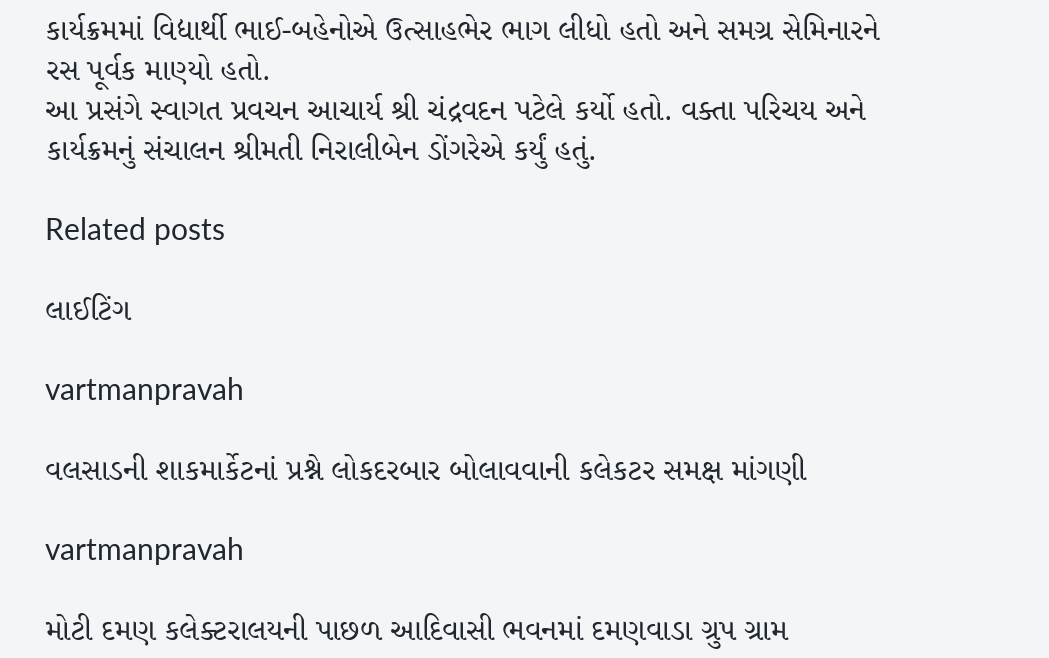કાર્યક્રમમાં વિદ્યાર્થી ભાઈ-બહેનોએ ઉત્‍સાહભેર ભાગ લીધો હતો અને સમગ્ર સેમિનારને રસ પૂર્વક માણ્‍યો હતો.
આ પ્રસંગે સ્‍વાગત પ્રવચન આચાર્ય શ્રી ચંદ્રવદન પટેલે કર્યો હતો. વક્‍તા પરિચય અને કાર્યક્રમનું સંચાલન શ્રીમતી નિરાલીબેન ડોંગરેએ કર્યું હતું.

Related posts

લાઈટિંગ

vartmanpravah

વલસાડની શાકમાર્કેટનાં પ્રશ્ને લોકદરબાર બોલાવવાની કલેકટર સમક્ષ માંગણી

vartmanpravah

મોટી દમણ કલેક્‍ટરાલયની પાછળ આદિવાસી ભવનમાં દમણવાડા ગ્રુપ ગ્રામ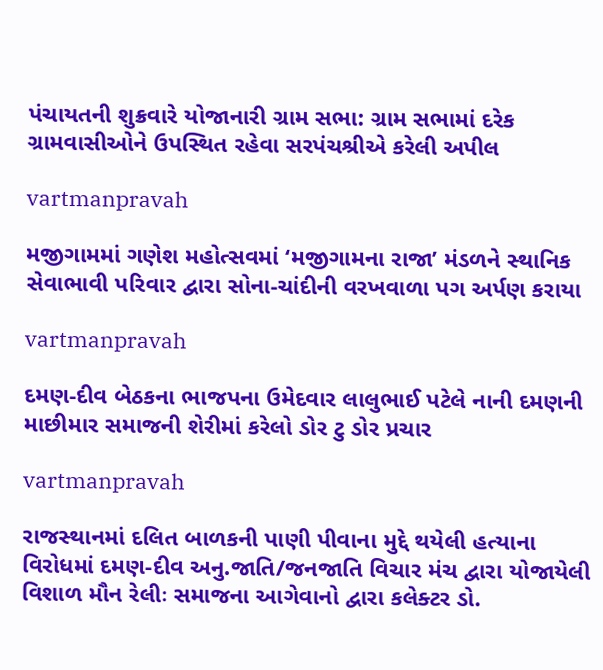પંચાયતની શુક્રવારે યોજાનારી ગ્રામ સભા: ગ્રામ સભામાં દરેક ગ્રામવાસીઓને ઉપસ્‍થિત રહેવા સરપંચશ્રીએ કરેલી અપીલ

vartmanpravah

મજીગામમાં ગણેશ મહોત્‍સવમાં ‘મજીગામના રાજા’ મંડળને સ્‍થાનિક સેવાભાવી પરિવાર દ્વારા સોના-ચાંદીની વરખવાળા પગ અર્પણ કરાયા

vartmanpravah

દમણ-દીવ બેઠકના ભાજપના ઉમેદવાર લાલુભાઈ પટેલે નાની દમણની માછીમાર સમાજની શેરીમાં કરેલો ડોર ટુ ડોર પ્રચાર

vartmanpravah

રાજસ્‍થાનમાં દલિત બાળકની પાણી પીવાના મુદ્દે થયેલી હત્‍યાના વિરોધમાં દમણ-દીવ અનુ.જાતિ/જનજાતિ વિચાર મંચ દ્વારા યોજાયેલી વિશાળ મૌન રેલીઃ સમાજના આગેવાનો દ્વારા કલેક્‍ટર ડો.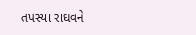તપસ્‍યા રાઘવને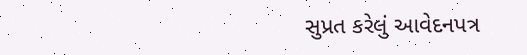સુપ્રત કરેલું આવેદનપત્ર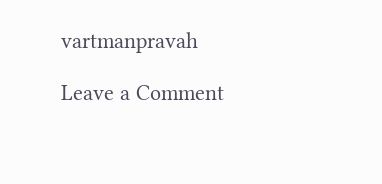vartmanpravah

Leave a Comment